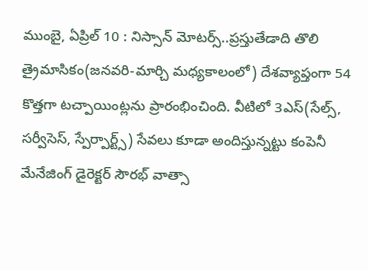ముంబై, ఏప్రిల్ 10 : నిస్సాన్ మోటర్స్..ప్రస్తుతేడాది తొలి త్రైమాసికం(జనవరి-మార్చి మధ్యకాలంలో) దేశవ్యాప్తంగా 54 కొత్తగా టచ్పాయింట్లను ప్రారంభించింది. వీటిలో 3ఎస్(సేల్స్, సర్వీసెస్, స్పేర్పార్ట్స్) సేవలు కూడా అందిస్తున్నట్టు కంపెనీ మేనేజింగ్ డైరెక్టర్ సౌరభ్ వాత్సా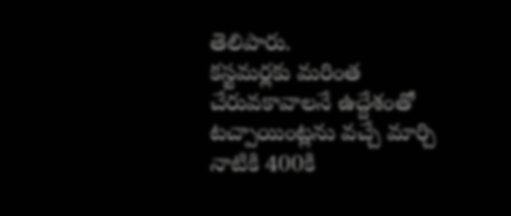తెలిపారు.
కస్టమర్లకు మరింత చేరువకావాలనే ఉద్దేశంతో టచ్పాయింట్లను వచ్చే మార్చి నాటికి 400కి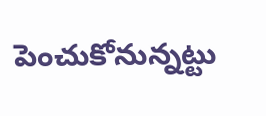పెంచుకోనున్నట్టు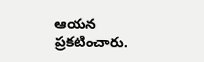ఆయన ప్రకటించారు.